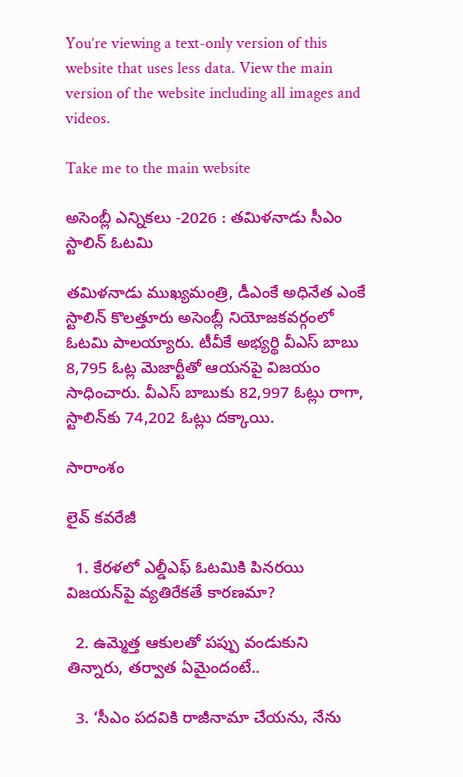You’re viewing a text-only version of this website that uses less data. View the main version of the website including all images and videos.

Take me to the main website

అసెంబ్లీ ఎన్నికలు -2026 : తమిళనాడు సీఎం స్టాలిన్‌ ఓటమి

తమిళనాడు ముఖ్యమంత్రి, డీఎంకే అధినేత ఎంకే స్టాలిన్ కొలత్తూరు అసెంబ్లీ నియోజకవర్గంలో ఓటమి పాలయ్యారు. టీవీకే అభ్యర్థి వీఎస్ బాబు 8,795 ఓట్ల మెజార్టీతో ఆయనపై విజయం సాధించారు. వీఎస్ బాబుకు 82,997 ఓట్లు రాగా, స్టాలిన్‌కు 74,202 ఓట్లు దక్కాయి.

సారాంశం

లైవ్ కవరేజీ

  1. కేరళలో ఎల్డీఎఫ్ ఓటమికి పినరయి విజయన్‌పై వ్యతిరేకతే కారణమా?

  2. ఉమ్మెత్త ఆకులతో పప్పు వండుకుని తిన్నారు, తర్వాత ఏమైందంటే..

  3. ‘సీఎం పదవికి రాజీనామా చేయను, నేను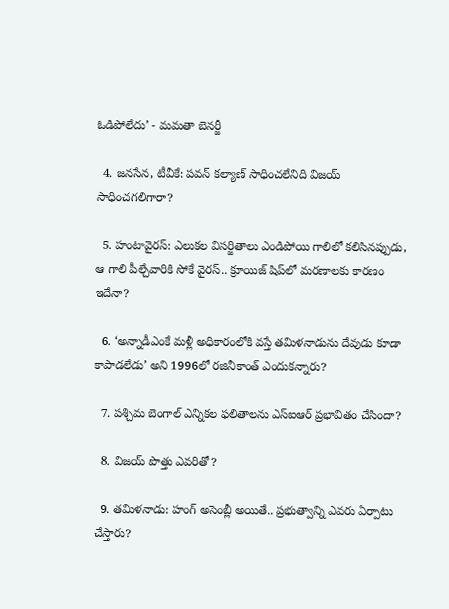ఓడిపోలేదు’ - మమతా బెనర్జీ

  4. జనసేన, టీవీకే: పవన్ కల్యాణ్ సాధించలేనిది విజయ్ సాధించగలిగారా?

  5. హంటావైరస్: ఎలుకల విసర్జితాలు ఎండిపోయి గాలిలో కలిసినప్పుడు, ఆ గాలి పీల్చేవారికి సోకే వైరస్.. క్రూయిజ్ షిప్‌లో మరణాలకు కారణం ఇదేనా?

  6. ‘అన్నాడీఎంకే మళ్లీ అధికారంలోకి వస్తే తమిళనాడును దేవుడు కూడా కాపాడలేడు’ అని 1996లో రజినీకాంత్ ఎందుకన్నారు?

  7. పశ్చిమ బెంగాల్ ఎన్నికల ఫలితాలను ఎస్ఐఆర్ ప్రభావితం చేసిందా?

  8. విజయ్‌ పొత్తు ఎవరితో?

  9. తమిళనాడు: హంగ్ అసెంబ్లీ అయితే.. ప్రభుత్వాన్ని ఎవరు ఏర్పాటు చేస్తారు?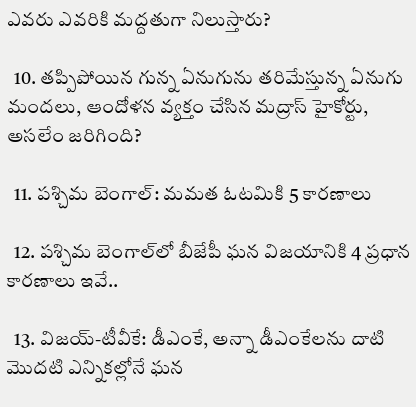ఎవరు ఎవరికి మద్దతుగా నిలుస్తారు?

  10. తప్పిపోయిన గున్న ఏనుగును తరిమేస్తున్న ఏనుగు మందలు, ఆందోళన వ్యక్తం చేసిన మద్రాస్ హైకోర్టు, అసలేం జరిగింది?

  11. పశ్చిమ బెంగాల్: మమత ఓటమికి 5 కారణాలు

  12. పశ్చిమ బెంగాల్‌లో బీజేపీ ఘన విజయానికి 4 ప్రధాన కారణాలు ఇవే..

  13. విజయ్-టీవీకే: డీఎంకే, అన్నా డీఎంకేలను దాటి మొదటి ఎన్నికల్లోనే ఘన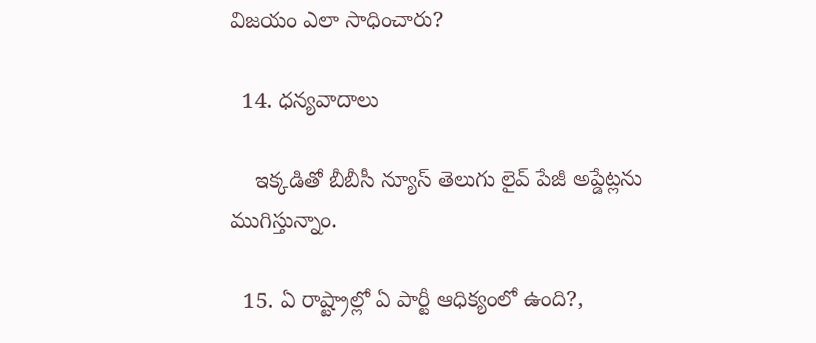విజయం ఎలా సాధించారు?

  14. ధన్యవాదాలు

    ఇక్కడితో బీబీసీ న్యూస్ తెలుగు లైవ్ పేజీ అప్డేట్లను ముగిస్తున్నాం.

  15. ఏ రాష్ట్రాల్లో ఏ పార్టీ ఆధిక్యంలో ఉంది?,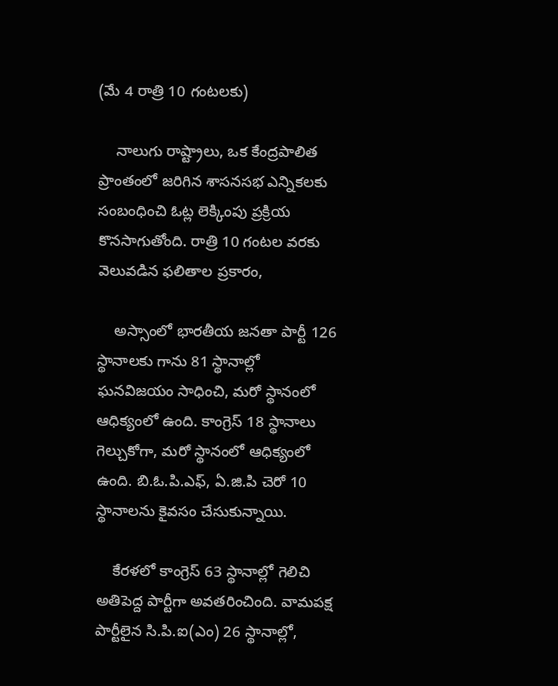(మే 4 రాత్రి 10 గంటలకు)

    నాలుగు రాష్ట్రాలు, ఒక కేంద్రపాలిత ప్రాంతంలో జరిగిన శాసనసభ ఎన్నికలకు సంబంధించి ఓట్ల లెక్కింపు ప్రక్రియ కొనసాగుతోంది. రాత్రి 10 గంటల వరకు వెలువడిన ఫలితాల ప్రకారం,

    అస్సాంలో భారతీయ జనతా పార్టీ 126 స్థానాలకు గాను 81 స్థానాల్లో ఘనవిజయం సాధించి, మరో స్థానంలో ఆధిక్యంలో ఉంది. కాంగ్రెస్ 18 స్థానాలు గెల్చుకోగా, మరో స్థానంలో ఆధిక్యంలో ఉంది. బి.ఓ.పి.ఎఫ్, ఏ.జి.పి చెరో 10 స్థానాలను కైవసం చేసుకున్నాయి.

    కేరళలో కాంగ్రెస్ 63 స్థానాల్లో గెలిచి అతిపెద్ద పార్టీగా అవతరించింది. వామపక్ష పార్టీలైన సి.పి.ఐ(ఎం) 26 స్థానాల్లో,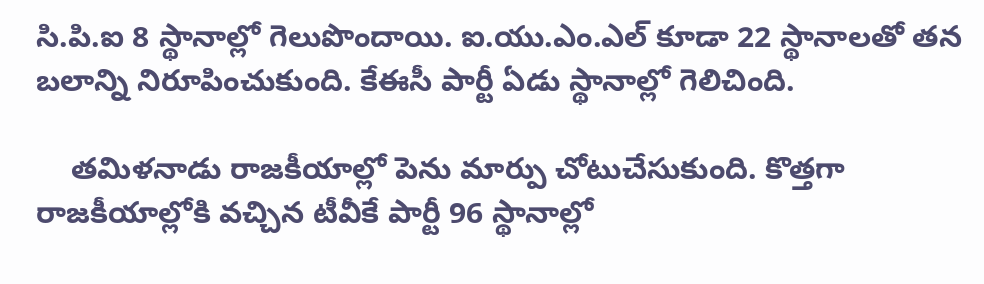సి.పి.ఐ 8 స్థానాల్లో గెలుపొందాయి. ఐ.యు.ఎం.ఎల్ కూడా 22 స్థానాలతో తన బలాన్ని నిరూపించుకుంది. కేఈసీ పార్టీ ఏడు స్థానాల్లో గెలిచింది.

    తమిళనాడు రాజకీయాల్లో పెను మార్పు చోటుచేసుకుంది. కొత్తగా రాజకీయాల్లోకి వచ్చిన టీవీకే పార్టీ 96 స్థానాల్లో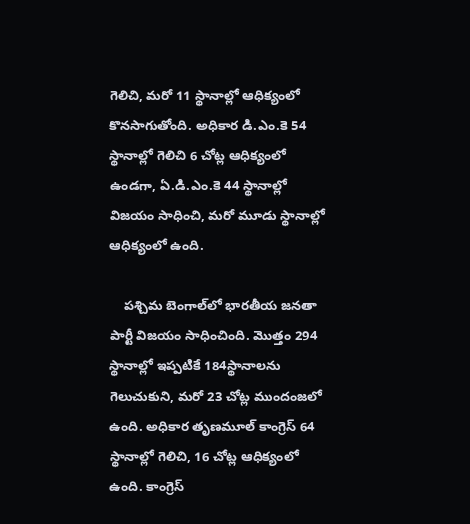గెలిచి, మరో 11 స్థానాల్లో ఆధిక్యంలో కొనసాగుతోంది. అధికార డి.ఎం.కె 54 స్థానాల్లో గెలిచి 6 చోట్ల ఆధిక్యంలో ఉండగా, ఏ.డి.ఎం.కె 44 స్థానాల్లో విజయం సాధించి, మరో మూడు స్థానాల్లో ఆధిక్యంలో ఉంది.

    పశ్చిమ బెంగాల్‌లో భారతీయ జనతా పార్టీ విజయం సాధించింది. మొత్తం 294 స్థానాల్లో ఇప్పటికే 184స్థానాలను గెలుచుకుని, మరో 23 చోట్ల ముందంజలో ఉంది. అధికార తృణమూల్ కాంగ్రెస్ 64 స్థానాల్లో గెలిచి, 16 చోట్ల ఆధిక్యంలో ఉంది. కాంగ్రెస్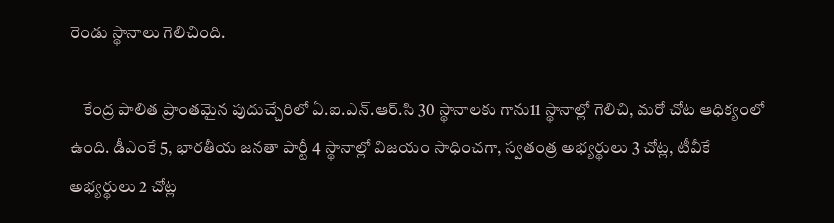రెండు స్థానాలు గెలిచింది.

    కేంద్ర పాలిత ప్రాంతమైన పుదుచ్చేరిలో ఏ.ఐ.ఎన్.ఆర్.సి 30 స్థానాలకు గాను11 స్థానాల్లో గెలిచి, మరో చోట ఆధిక్యంలో ఉంది. డీఎంకే 5, భారతీయ జనతా పార్టీ 4 స్థానాల్లో విజయం సాధించగా, స్వతంత్ర అభ్యర్థులు 3 చోట్ల, టీవీకే అభ్యర్థులు 2 చోట్ల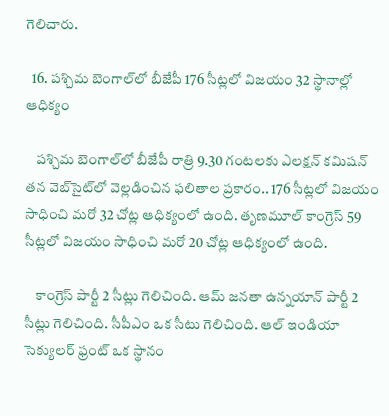గెలిచారు.

  16. పశ్చిమ బెంగాల్‌లో బీజేపీ 176 సీట్లలో విజయం 32 స్థానాల్లో ఆధిక్యం

    పశ్చిమ బెంగాల్‌లో బీజేపీ రాత్రి 9.30 గంటలకు ఎలక్షన్ కమిషన్ తన వెబ్‌సైట్‌లో వెల్లడించిన ఫలితాల ప్రకారం.. 176 సీట్లలో విజయం సాధించి మరో 32 చోట్ల ఆధిక్యంలో ఉంది. తృణమూల్ కాంగ్రెస్ 59 సీట్లలో విజయం సాధించి మరో 20 చోట్ల ఆధిక్యంలో ఉంది.

    కాంగ్రెస్ పార్టీ 2 సీట్లు గెలిచింది. ఆమ్ జనతా ఉన్నయాన్ పార్టీ 2 సీట్లు గెలిచింది. సీపీఎం ఒక సీటు గెలిచింది. ఆల్ ఇండియా సెక్యులర్ ఫ్రంట్ ఒక స్థానం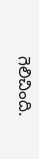గెలిచింది.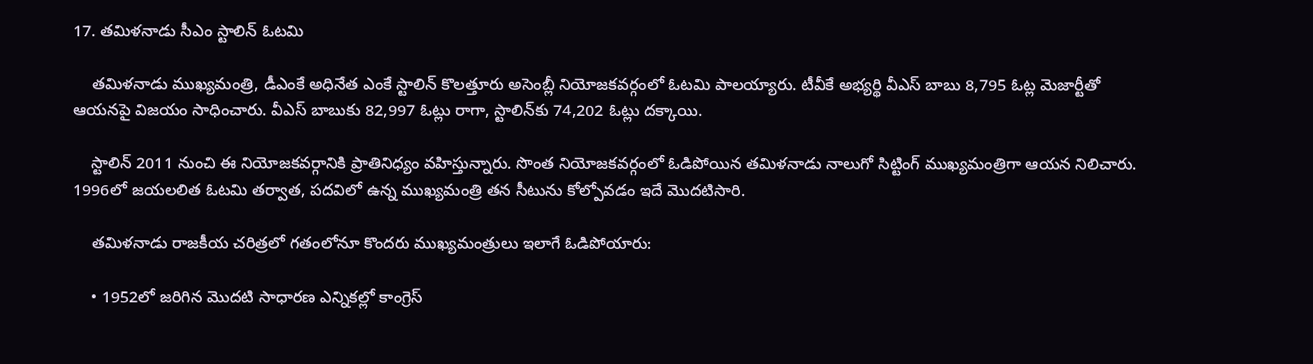17. తమిళనాడు సీఎం స్టాలిన్‌ ఓటమి

    తమిళనాడు ముఖ్యమంత్రి, డీఎంకే అధినేత ఎంకే స్టాలిన్ కొలత్తూరు అసెంబ్లీ నియోజకవర్గంలో ఓటమి పాలయ్యారు. టీవీకే అభ్యర్థి వీఎస్ బాబు 8,795 ఓట్ల మెజార్టీతో ఆయనపై విజయం సాధించారు. వీఎస్ బాబుకు 82,997 ఓట్లు రాగా, స్టాలిన్‌కు 74,202 ఓట్లు దక్కాయి.

    స్టాలిన్ 2011 నుంచి ఈ నియోజకవర్గానికి ప్రాతినిధ్యం వహిస్తున్నారు. సొంత నియోజకవర్గంలో ఓడిపోయిన తమిళనాడు నాలుగో సిట్టింగ్ ముఖ్యమంత్రిగా ఆయన నిలిచారు. 1996లో జయలలిత ఓటమి తర్వాత, పదవిలో ఉన్న ముఖ్యమంత్రి తన సీటును కోల్పోవడం ఇదే మొదటిసారి.

    తమిళనాడు రాజకీయ చరిత్రలో గతంలోనూ కొందరు ముఖ్యమంత్రులు ఇలాగే ఓడిపోయారు:

    • 1952లో జరిగిన మొదటి సాధారణ ఎన్నికల్లో కాంగ్రెస్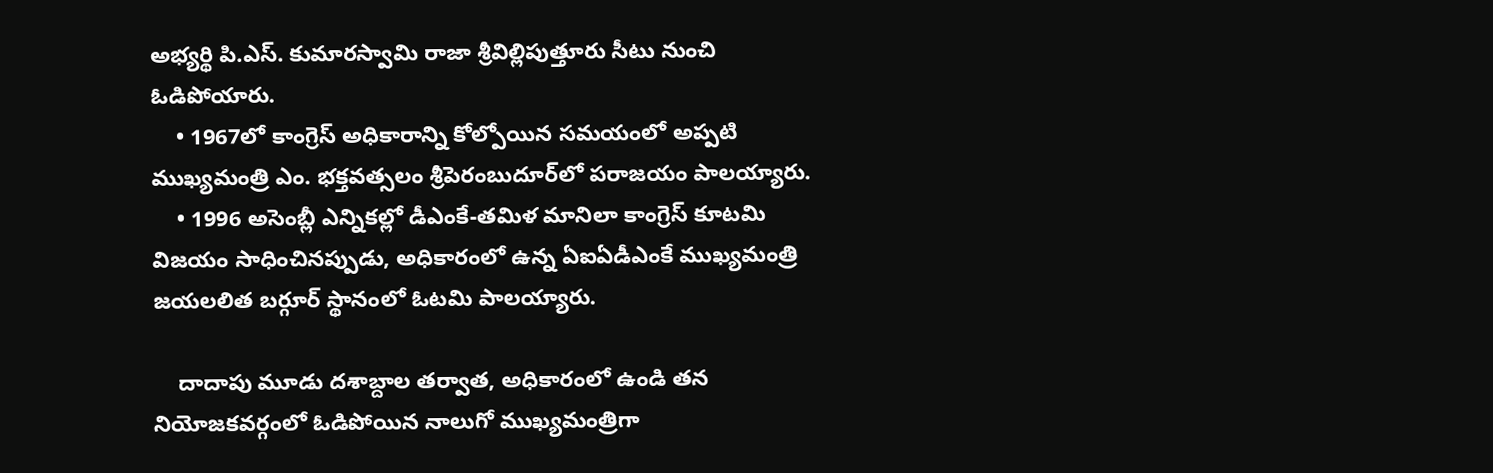అభ్యర్థి పి.ఎస్. కుమారస్వామి రాజా శ్రీవిల్లిపుత్తూరు సీటు నుంచి ఓడిపోయారు.
    • 1967లో కాంగ్రెస్ అధికారాన్ని కోల్పోయిన సమయంలో అప్పటి ముఖ్యమంత్రి ఎం. భక్తవత్సలం శ్రీపెరంబుదూర్‌లో పరాజయం పాలయ్యారు.
    • 1996 అసెంబ్లీ ఎన్నికల్లో డీఎంకే-తమిళ మానిలా కాంగ్రెస్ కూటమి విజయం సాధించినప్పుడు, అధికారంలో ఉన్న ఏఐఏడీఎంకే ముఖ్యమంత్రి జయలలిత బర్గూర్ స్థానంలో ఓటమి పాలయ్యారు.

    దాదాపు మూడు దశాబ్దాల తర్వాత, అధికారంలో ఉండి తన నియోజకవర్గంలో ఓడిపోయిన నాలుగో ముఖ్యమంత్రిగా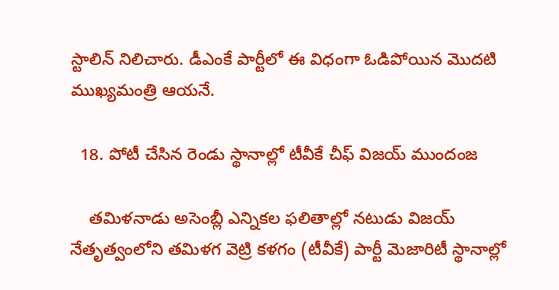స్టాలిన్ నిలిచారు. డీఎంకే పార్టీలో ఈ విధంగా ఓడిపోయిన మొదటి ముఖ్యమంత్రి ఆయనే.

  18. పోటీ చేసిన రెండు స్థానాల్లో టీవీకే చీఫ్ విజయ్ ముందంజ

    తమిళనాడు అసెంబ్లీ ఎన్నికల ఫలితాల్లో నటుడు విజయ్ నేతృత్వంలోని తమిళగ వెట్రి కళగం (టీవీకే) పార్టీ మెజారిటీ స్థానాల్లో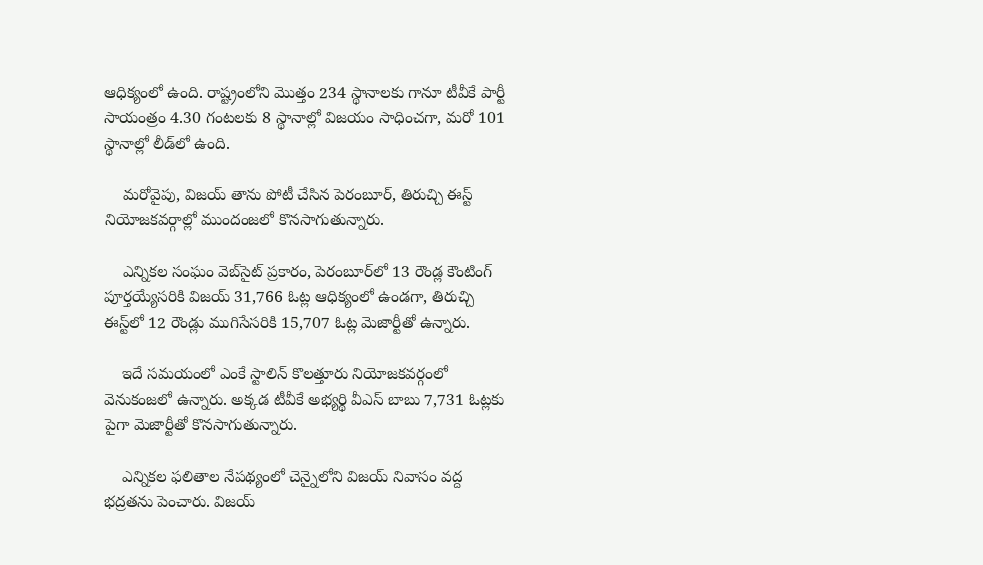ఆధిక్యంలో ఉంది. రాష్ట్రంలోని మొత్తం 234 స్థానాలకు గానూ టీవీకే పార్టీ సాయంత్రం 4.30 గంటలకు 8 స్థానాల్లో విజయం సాధించగా, మరో 101 స్థానాల్లో లీడ్‌లో ఉంది.

    మరోవైపు, విజయ్ తాను పోటీ చేసిన పెరంబూర్, తిరుచ్చి ఈస్ట్ నియోజకవర్గాల్లో ముందంజలో కొనసాగుతున్నారు.

    ఎన్నికల సంఘం వెబ్‌సైట్ ప్రకారం, పెరంబూర్‌లో 13 రౌండ్ల కౌంటింగ్ పూర్తయ్యేసరికి విజయ్ 31,766 ఓట్ల ఆధిక్యంలో ఉండగా, తిరుచ్చి ఈస్ట్‌లో 12 రౌండ్లు ముగిసేసరికి 15,707 ఓట్ల మెజార్టీతో ఉన్నారు.

    ఇదే సమయంలో ఎంకే స్టాలిన్ కొలత్తూరు నియోజకవర్గంలో వెనుకంజలో ఉన్నారు. అక్కడ టీవీకే అభ్యర్థి వీఎస్ బాబు 7,731 ఓట్లకు పైగా మెజార్టీతో కొనసాగుతున్నారు.

    ఎన్నికల ఫలితాల నేపథ్యంలో చెన్నైలోని విజయ్ నివాసం వద్ద భద్రతను పెంచారు. విజయ్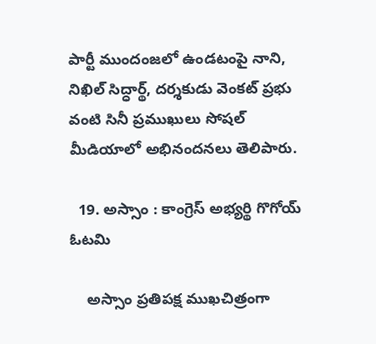పార్టీ ముందంజలో ఉండటంపై నాని, నిఖిల్ సిద్ధార్థ్, దర్శకుడు వెంకట్ ప్రభు వంటి సినీ ప్రముఖులు సోషల్ మీడియాలో అభినందనలు తెలిపారు.

  19. అస్సాం : కాంగ్రెస్ అభ్యర్థి గొగోయ్ ఓటమి

    అస్సాం ప్రతిపక్ష ముఖచిత్రంగా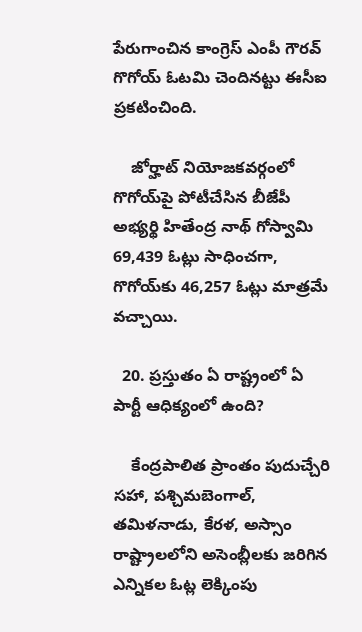పేరుగాంచిన కాంగ్రెస్ ఎంపీ గౌరవ్ గొగోయ్ ఓటమి చెందినట్టు ఈసీఐ ప్రకటించింది.

    జోర్హాట్ నియోజకవర్గంలో గొగోయ్‌పై పోటీచేసిన బీజేపీ అభ్యర్థి హితేంద్ర నాథ్ గోస్వామి 69,439 ఓట్లు సాధించగా, గొగోయ్‌కు 46,257 ఓట్లు మాత్రమే వచ్చాయి.

  20. ప్రస్తుతం ఏ రాష్ట్రంలో ఏ పార్టీ ఆధిక్యంలో ఉంది?

    కేంద్రపాలిత ప్రాంతం పుదుచ్చేరి సహా, పశ్చిమబెంగాల్, తమిళనాడు, కేరళ, అస్సాం రాష్ట్రాలలోని అసెంబ్లీలకు జరిగిన ఎన్నికల ఓట్ల లెక్కింపు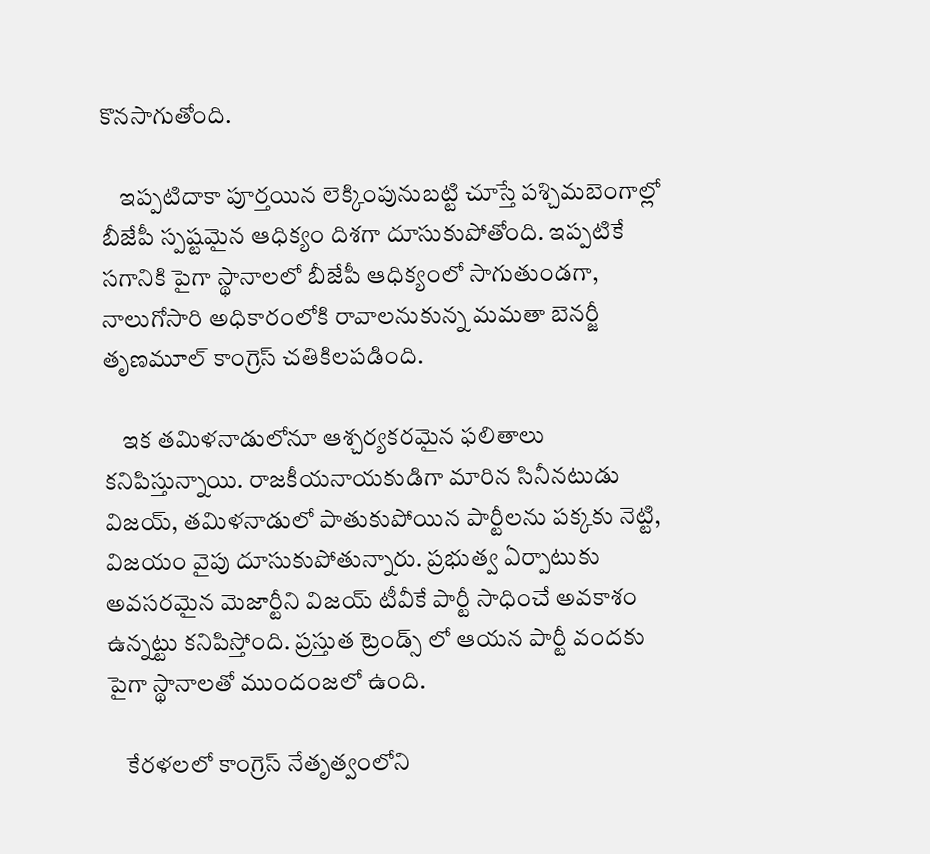కొనసాగుతోంది.

    ఇప్పటిదాకా పూర్తయిన లెక్కింపునుబట్టి చూస్తే పశ్చిమబెంగాల్లో బీజేపీ స్పష్టమైన ఆధిక్యం దిశగా దూసుకుపోతోంది. ఇప్పటికే సగానికి పైగా స్థానాలలో బీజేపీ ఆధిక్యంలో సాగుతుండగా, నాలుగోసారి అధికారంలోకి రావాలనుకున్న మమతా బెనర్జీ తృణమూల్ కాంగ్రెస్ చతికిలపడింది.

    ఇక తమిళనాడులోనూ ఆశ్చర్యకరమైన ఫలితాలు కనిపిస్తున్నాయి. రాజకీయనాయకుడిగా మారిన సినీనటుడు విజయ్, తమిళనాడులో పాతుకుపోయిన పార్టీలను పక్కకు నెట్టి, విజయం వైపు దూసుకుపోతున్నారు. ప్రభుత్వ ఏర్పాటుకు అవసరమైన మెజార్టీని విజయ్ టీవీకే పార్టీ సాధించే అవకాశం ఉన్నట్టు కనిపిస్తోంది. ప్రస్తుత ట్రెండ్స్ లో ఆయన పార్టీ వందకు పైగా స్థానాలతో ముందంజలో ఉంది.

    కేరళలలో కాంగ్రెస్ నేతృత్వంలోని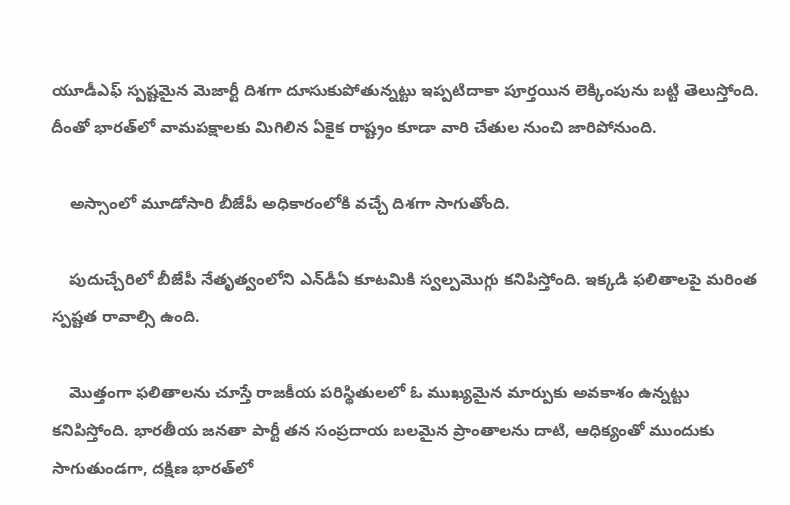యూడీఎఫ్ స్పష్టమైన మెజార్టీ దిశగా దూసుకుపోతున్నట్టు ఇప్పటిదాకా పూర్తయిన లెక్కింపును బట్టి తెలుస్తోంది. దీంతో భారత్‌లో వామపక్షాలకు మిగిలిన ఏకైక రాష్ట్రం కూడా వారి చేతుల నుంచి జారిపోనుంది.

    అస్సాంలో మూడోసారి బీజేపీ అధికారంలోకి వచ్చే దిశగా సాగుతోంది.

    పుదుచ్చేరిలో బీజేపీ నేతృత్వంలోని ఎన్‌డీఏ కూటమికి స్వల్పమొగ్గు కనిపిస్తోంది. ఇక్కడి ఫలితాలపై మరింత స్పష్టత రావాల్సి ఉంది.

    మొత్తంగా ఫలితాలను చూస్తే రాజకీయ పరిస్థితులలో ఓ ముఖ్యమైన మార్పుకు అవకాశం ఉన్నట్టు కనిపిస్తోంది. భారతీయ జనతా పార్టీ తన సంప్రదాయ బలమైన ప్రాంతాలను దాటి, ఆధిక్యంతో ముందుకు సాగుతుండగా, దక్షిణ భారత్‌లో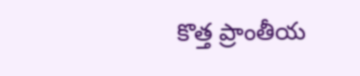కొత్త ప్రాంతీయ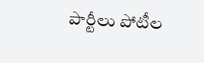పార్టీలు పోటీల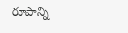రూపాన్ని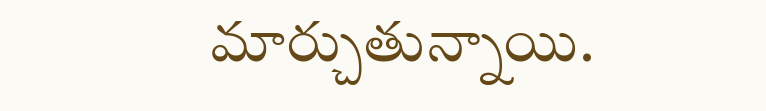మార్చుతున్నాయి.